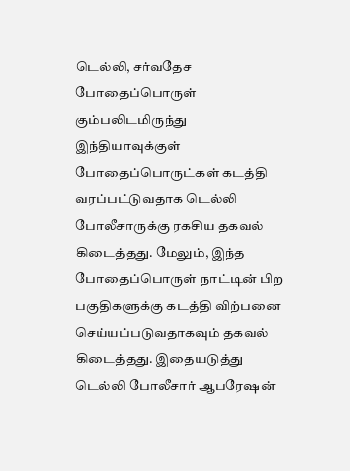டெல்லி, சர்வதேச போதைப்பொருள் கும்பலிடமிருந்து இந்தியாவுக்குள் போதைப்பொருட்கள் கடத்தி வரப்பட்டுவதாக டெல்லி போலீசாருக்கு ரகசிய தகவல் கிடைத்தது. மேலும், இந்த போதைப்பொருள் நாட்டின் பிற பகுதிகளுக்கு கடத்தி விற்பனை செய்யப்படுவதாகவும் தகவல் கிடைத்தது. இதையடுத்து டெல்லி போலீசார் ஆபரேஷன்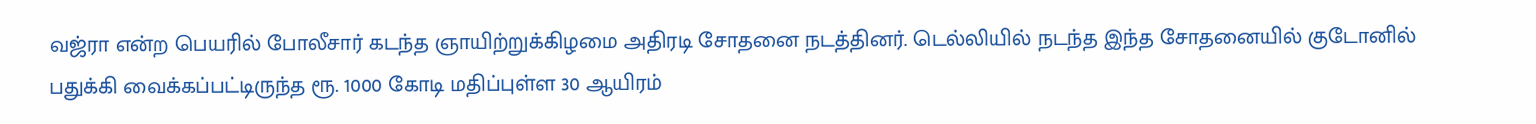வஜ்ரா என்ற பெயரில் போலீசார் கடந்த ஞாயிற்றுக்கிழமை அதிரடி சோதனை நடத்தினர். டெல்லியில் நடந்த இந்த சோதனையில் குடோனில் பதுக்கி வைக்கப்பட்டிருந்த ரூ. 1000 கோடி மதிப்புள்ள 30 ஆயிரம்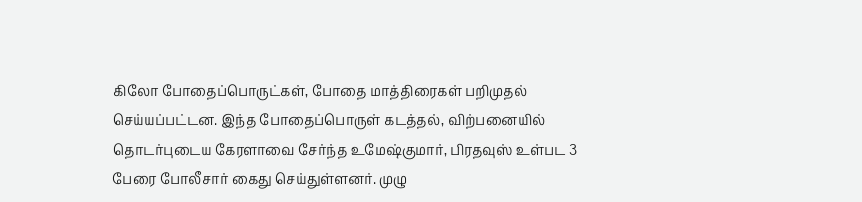கிலோ போதைப்பொருட்கள், போதை மாத்திரைகள் பறிமுதல் செய்யப்பட்டன. இந்த போதைப்பொருள் கடத்தல், விற்பனையில் தொடர்புடைய கேரளாவை சேர்ந்த உமேஷ்குமார், பிரதவுஸ் உள்பட 3 பேரை போலீசார் கைது செய்துள்ளனர். முழு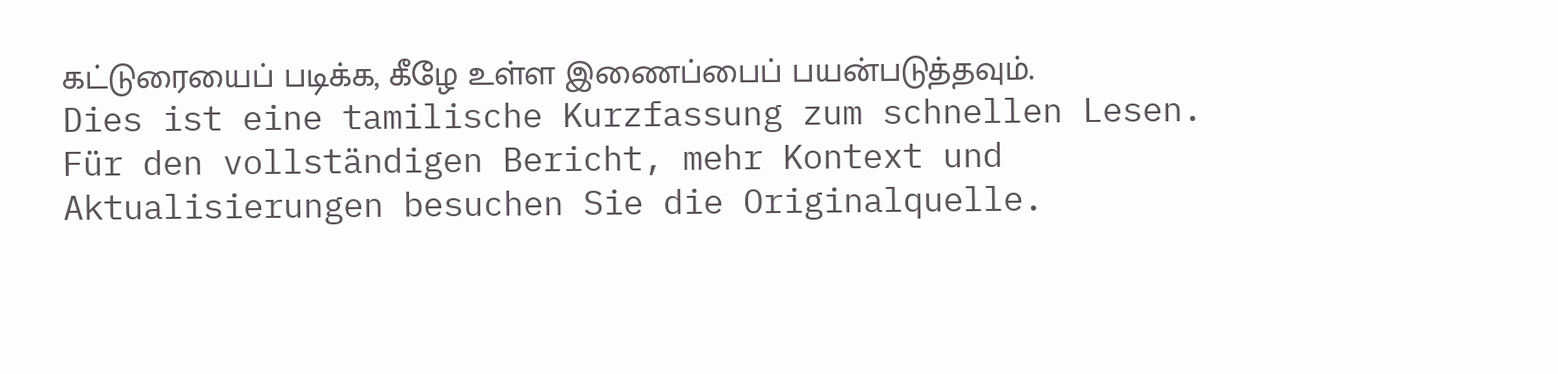கட்டுரையைப் படிக்க, கீழே உள்ள இணைப்பைப் பயன்படுத்தவும்.
Dies ist eine tamilische Kurzfassung zum schnellen Lesen. Für den vollständigen Bericht, mehr Kontext und Aktualisierungen besuchen Sie die Originalquelle.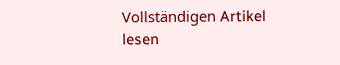Vollständigen Artikel lesen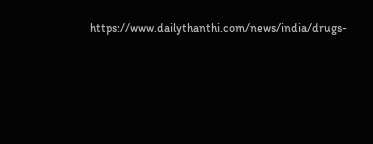https://www.dailythanthi.com/news/india/drugs-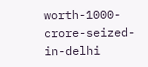worth-1000-crore-seized-in-delhi